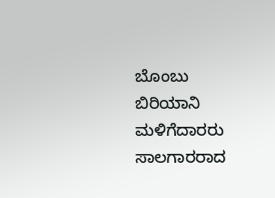ಬೊಂಬು ಬಿರಿಯಾನಿ ಮಳಿಗೆದಾರರು ಸಾಲಗಾರರಾದ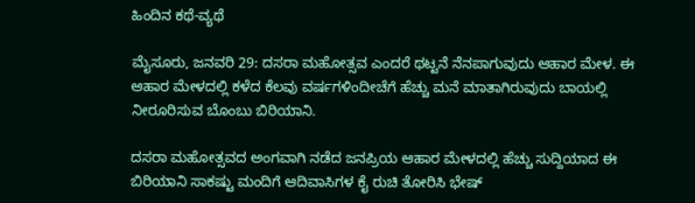ಹಿಂದಿನ ಕಥೆ-ವ್ಯಥೆ

ಮೈಸೂರು, ಜನವರಿ 29: ದಸರಾ ಮಹೋತ್ಸವ ಎಂದರೆ ಥಟ್ಟನೆ ನೆನಪಾಗುವುದು ಆಹಾರ ಮೇಳ. ಈ ಆಹಾರ ಮೇಳದಲ್ಲಿ ಕಳೆದ ಕೆಲವು ವರ್ಷಗಳಿಂದೀಚೆಗೆ ಹೆಚ್ಚು ಮನೆ ಮಾತಾಗಿರುವುದು ಬಾಯಲ್ಲಿ ನೀರೂರಿಸುವ ಬೊಂಬು ಬಿರಿಯಾನಿ.

ದಸರಾ ಮಹೋತ್ಸವದ ಅಂಗವಾಗಿ ನಡೆದ ಜನಪ್ರಿಯ ಆಹಾರ ಮೇಳದಲ್ಲಿ ಹೆಚ್ಚು ಸುದ್ದಿಯಾದ ಈ ಬಿರಿಯಾನಿ ಸಾಕಷ್ಟು ಮಂದಿಗೆ ಆದಿವಾಸಿಗಳ ಕೈ ರುಚಿ ತೋರಿಸಿ ಭೇಷ್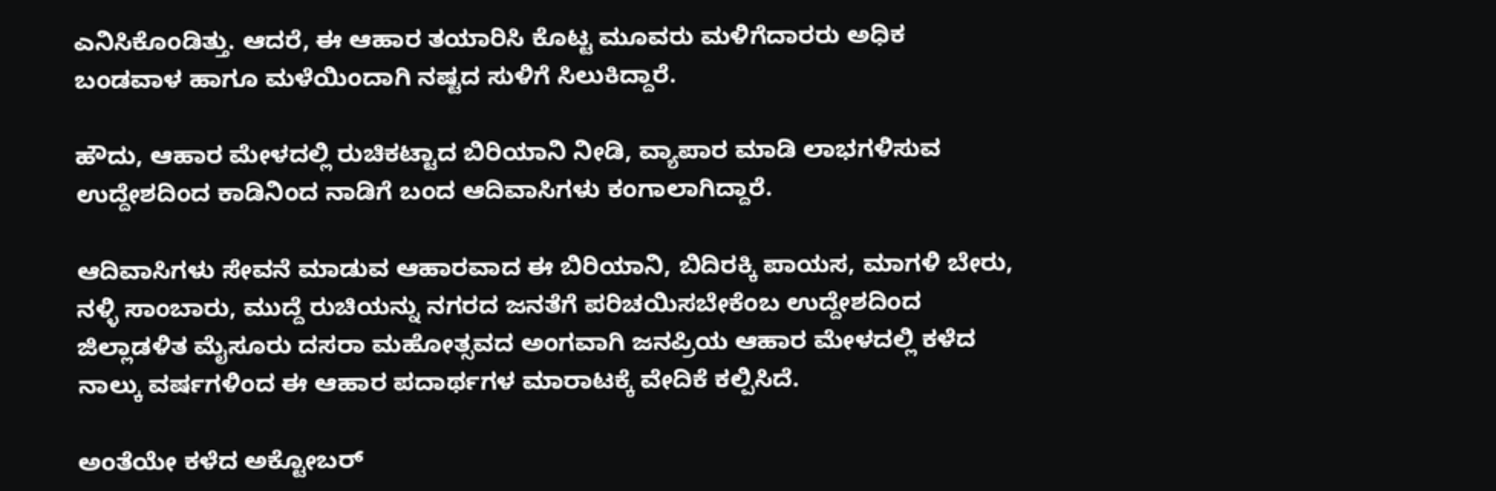ಎನಿಸಿಕೊಂಡಿತ್ತು. ಆದರೆ, ಈ ಆಹಾರ ತಯಾರಿಸಿ ಕೊಟ್ಟ ಮೂವರು ಮಳಿಗೆದಾರರು ಅಧಿಕ ಬಂಡವಾಳ ಹಾಗೂ ಮಳೆಯಿಂದಾಗಿ ನಷ್ಟದ ಸುಳಿಗೆ ಸಿಲುಕಿದ್ದಾರೆ.

ಹೌದು, ಆಹಾರ ಮೇಳದಲ್ಲಿ ರುಚಿಕಟ್ಟಾದ ಬಿರಿಯಾನಿ ನೀಡಿ, ವ್ಯಾಪಾರ ಮಾಡಿ ಲಾಭಗಳಿಸುವ ಉದ್ದೇಶದಿಂದ ಕಾಡಿನಿಂದ ನಾಡಿಗೆ ಬಂದ ಆದಿವಾಸಿಗಳು ಕಂಗಾಲಾಗಿದ್ದಾರೆ.

ಆದಿವಾಸಿಗಳು ಸೇವನೆ ಮಾಡುವ ಆಹಾರವಾದ ಈ ಬಿರಿಯಾನಿ, ಬಿದಿರಕ್ಕಿ ಪಾಯಸ, ಮಾಗಳಿ ಬೇರು, ನಳ್ಳಿ ಸಾಂಬಾರು, ಮುದ್ದೆ ರುಚಿಯನ್ನು ನಗರದ ಜನತೆಗೆ ಪರಿಚಯಿಸಬೇಕೆಂಬ ಉದ್ದೇಶದಿಂದ ಜಿಲ್ಲಾಡಳಿತ ಮೈಸೂರು ದಸರಾ ಮಹೋತ್ಸವದ ಅಂಗವಾಗಿ ಜನಪ್ರಿಯ ಆಹಾರ ಮೇಳದಲ್ಲಿ ಕಳೆದ ನಾಲ್ಕು ವರ್ಷಗಳಿಂದ ಈ ಆಹಾರ ಪದಾರ್ಥಗಳ ಮಾರಾಟಕ್ಕೆ ವೇದಿಕೆ ಕಲ್ಪಿಸಿದೆ.

ಅಂತೆಯೇ ಕಳೆದ ಅಕ್ಟೋಬರ್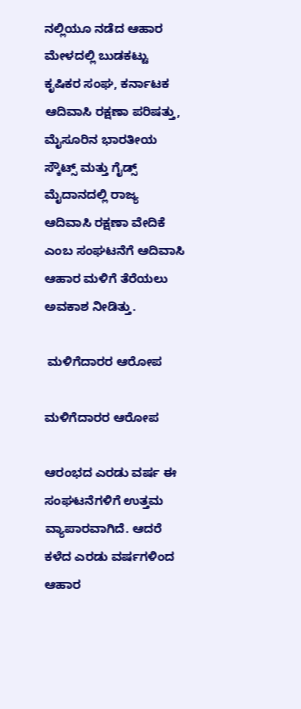ನಲ್ಲಿಯೂ ನಡೆದ ಆಹಾರ ಮೇಳದಲ್ಲಿ ಬುಡಕಟ್ಟು ಕೃಷಿಕರ ಸಂಘ, ಕರ್ನಾಟಕ ಆದಿವಾಸಿ ರಕ್ಷಣಾ ಪರಿಷತ್ತು, ಮೈಸೂರಿನ ಭಾರತೀಯ ಸ್ಕೌಟ್ಸ್ ಮತ್ತು ಗೈಡ್ಸ್ ಮೈದಾನದಲ್ಲಿ ರಾಜ್ಯ ಆದಿವಾಸಿ ರಕ್ಷಣಾ ವೇದಿಕೆ ಎಂಬ ಸಂಘಟನೆಗೆ ಆದಿವಾಸಿ ಆಹಾರ ಮಳಿಗೆ ತೆರೆಯಲು ಅವಕಾಶ ನೀಡಿತ್ತು.

 ಮಳಿಗೆದಾರರ ಆರೋಪ

ಮಳಿಗೆದಾರರ ಆರೋಪ

ಆರಂಭದ ಎರಡು ವರ್ಷ ಈ ಸಂಘಟನೆಗಳಿಗೆ ಉತ್ತಮ ವ್ಯಾಪಾರವಾಗಿದೆ. ಆದರೆ ಕಳೆದ ಎರಡು ವರ್ಷಗಳಿಂದ ಆಹಾರ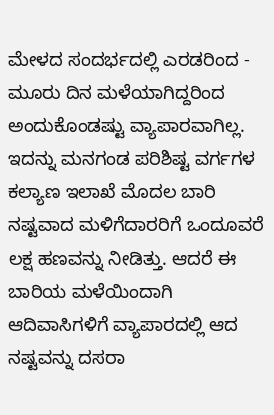ಮೇಳದ ಸಂದರ್ಭದಲ್ಲಿ ಎರಡರಿಂದ - ಮೂರು ದಿನ ಮಳೆಯಾಗಿದ್ದರಿಂದ ಅಂದುಕೊಂಡಷ್ಟು ವ್ಯಾಪಾರವಾಗಿಲ್ಲ. ಇದನ್ನು ಮನಗಂಡ ಪರಿಶಿಷ್ಟ ವರ್ಗಗಳ ಕಲ್ಯಾಣ ಇಲಾಖೆ ಮೊದಲ ಬಾರಿ ನಷ್ಟವಾದ ಮಳಿಗೆದಾರರಿಗೆ ಒಂದೂವರೆ ಲಕ್ಷ ಹಣವನ್ನು ನೀಡಿತ್ತು. ಆದರೆ ಈ ಬಾರಿಯ ಮಳೆಯಿಂದಾಗಿ ಆದಿವಾಸಿಗಳಿಗೆ ವ್ಯಾಪಾರದಲ್ಲಿ ಆದ ನಷ್ಟವನ್ನು ದಸರಾ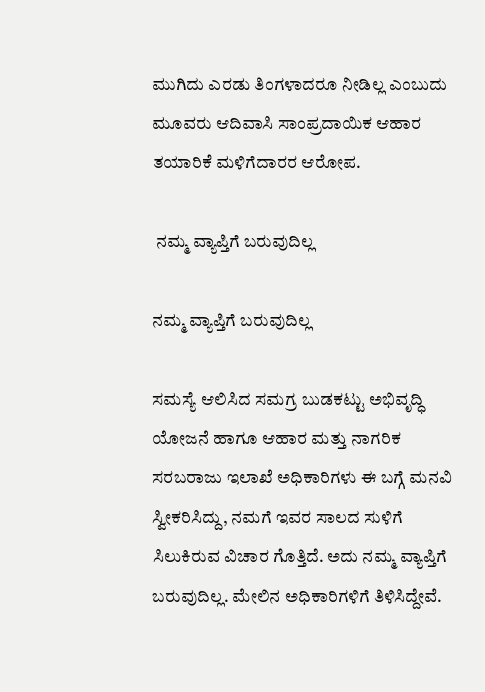ಮುಗಿದು ಎರಡು ತಿಂಗಳಾದರೂ ನೀಡಿಲ್ಲ ಎಂಬುದು ಮೂವರು ಆದಿವಾಸಿ ಸಾಂಪ್ರದಾಯಿಕ ಆಹಾರ ತಯಾರಿಕೆ ಮಳಿಗೆದಾರರ ಆರೋಪ.

 ನಮ್ಮ ವ್ಯಾಪ್ತಿಗೆ ಬರುವುದಿಲ್ಲ

ನಮ್ಮ ವ್ಯಾಪ್ತಿಗೆ ಬರುವುದಿಲ್ಲ

ಸಮಸ್ಯೆ ಆಲಿಸಿದ ಸಮಗ್ರ ಬುಡಕಟ್ಟು ಅಭಿವೃದ್ಧಿ ಯೋಜನೆ ಹಾಗೂ ಆಹಾರ ಮತ್ತು ನಾಗರಿಕ ಸರಬರಾಜು ಇಲಾಖೆ ಅಧಿಕಾರಿಗಳು ಈ ಬಗ್ಗೆ ಮನವಿ ಸ್ವೀಕರಿಸಿದ್ದು, ನಮಗೆ ಇವರ ಸಾಲದ ಸುಳಿಗೆ ಸಿಲುಕಿರುವ ವಿಚಾರ ಗೊತ್ತಿದೆ. ಅದು ನಮ್ಮ ವ್ಯಾಪ್ತಿಗೆ ಬರುವುದಿಲ್ಲ. ಮೇಲಿನ ಅಧಿಕಾರಿಗಳಿಗೆ ತಿಳಿಸಿದ್ದೇವೆ.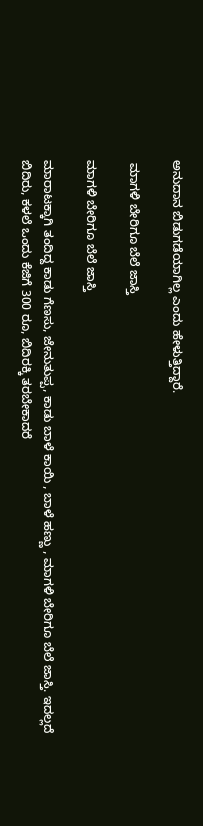ಅನುದಾನ ಬಿಡುಗಡೆಯಾಗಿಲ್ಲ ಎಂದು ಹೇಳುತ್ತಿದ್ದಾರೆ.

 ಮಾಗಳಿ ಬೇರಿಗೂ ಬೆಲೆ ಜಾಸ್ತಿ

ಮಾಗಳಿ ಬೇರಿಗೂ ಬೆಲೆ ಜಾಸ್ತಿ

ಮಾರಾಟಕ್ಕಾಗಿ ತಂದಿದ್ದ ಕಾಡು ಗೆಣಸು, ಜೇನುತುಪ್ಪ, ಕಾಡು ಬಾಳೆ ಕಾಯಿ , ಬಾಳೆ ಹಣ್ಣು , ಮಾಗಳಿ ಬೇರಿಗೂ ಬೆಲೆ ಜಾಸ್ತಿ. ಇದಲ್ಲದೆ ಬಿದಿರು, ಕಳಲೆ ಒಂದು ಕೆಜಿಗೆ 300 ರೂ, ಬಿದಿರಕ್ಕಿ ತರಬೇಕಾದರೆ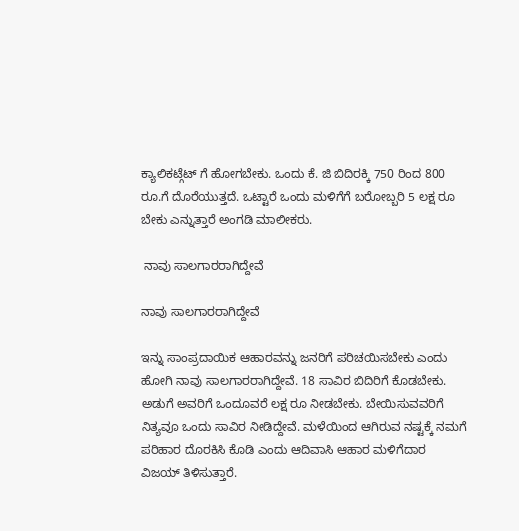ಕ್ಯಾಲಿಕಟ್ಗೆಟ್ ಗೆ ಹೋಗಬೇಕು. ಒಂದು ಕೆ. ಜಿ ಬಿದಿರಕ್ಕಿ 750 ರಿಂದ 800 ರೂ.ಗೆ ದೊರೆಯುತ್ತದೆ. ಒಟ್ಟಾರೆ ಒಂದು ಮಳಿಗೆಗೆ ಬರೋಬ್ಬರಿ 5 ಲಕ್ಷ ರೂ ಬೇಕು ಎನ್ನುತ್ತಾರೆ ಅಂಗಡಿ ಮಾಲೀಕರು.

 ನಾವು ಸಾಲಗಾರರಾಗಿದ್ದೇವೆ

ನಾವು ಸಾಲಗಾರರಾಗಿದ್ದೇವೆ

ಇನ್ನು ಸಾಂಪ್ರದಾಯಿಕ ಆಹಾರವನ್ನು ಜನರಿಗೆ ಪರಿಚಯಿಸಬೇಕು ಎಂದು ಹೋಗಿ ನಾವು ಸಾಲಗಾರರಾಗಿದ್ದೇವೆ. 18 ಸಾವಿರ ಬಿದಿರಿಗೆ ಕೊಡಬೇಕು. ಅಡುಗೆ ಅವರಿಗೆ ಒಂದೂವರೆ ಲಕ್ಷ ರೂ ನೀಡಬೇಕು. ಬೇಯಿಸುವವರಿಗೆ ನಿತ್ಯವೂ ಒಂದು ಸಾವಿರ ನೀಡಿದ್ದೇವೆ. ಮಳೆಯಿಂದ ಆಗಿರುವ ನಷ್ಟಕ್ಕೆ ನಮಗೆ ಪರಿಹಾರ ದೊರಕಿಸಿ ಕೊಡಿ ಎಂದು ಆದಿವಾಸಿ ಆಹಾರ ಮಳಿಗೆದಾರ ವಿಜಯ್ ತಿಳಿಸುತ್ತಾರೆ.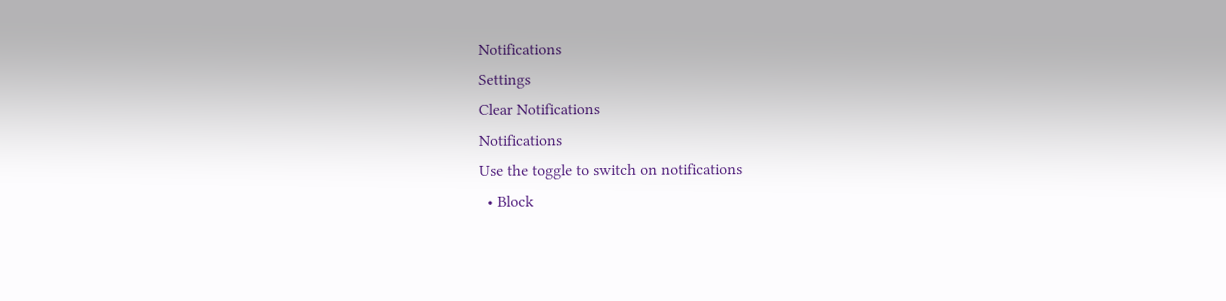Notifications
Settings
Clear Notifications
Notifications
Use the toggle to switch on notifications
  • Block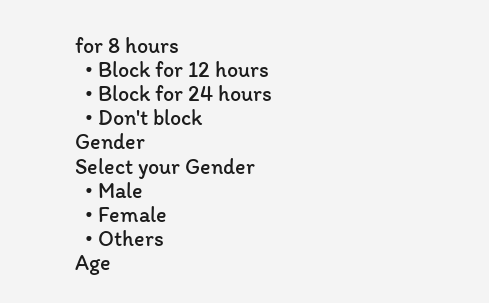for 8 hours
  • Block for 12 hours
  • Block for 24 hours
  • Don't block
Gender
Select your Gender
  • Male
  • Female
  • Others
Age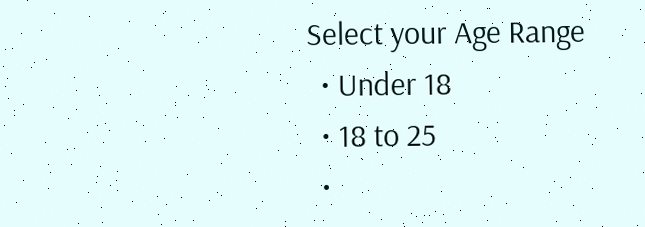Select your Age Range
  • Under 18
  • 18 to 25
  •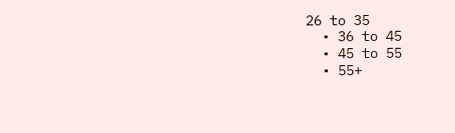26 to 35
  • 36 to 45
  • 45 to 55
  • 55+